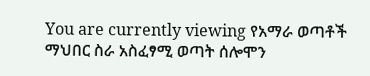You are currently viewing የአማራ ወጣቶች ማህበር ስራ አስፈፃሚ ወጣት ሰሎሞን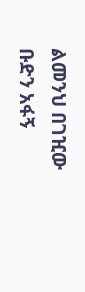ልመንህ በገዢው ቡድን አፋኝ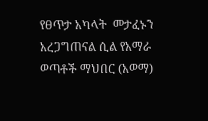የፀጥታ አካላት  መታፈኑን አረጋግጠናል ሲል የአማራ ወጣቶች ማህበር (አወማ)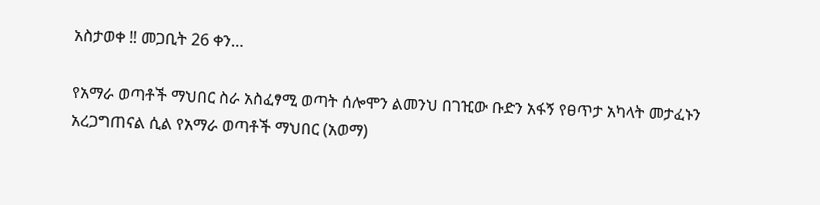አስታወቀ ‼ መጋቢት 26 ቀን…

የአማራ ወጣቶች ማህበር ስራ አስፈፃሚ ወጣት ሰሎሞን ልመንህ በገዢው ቡድን አፋኝ የፀጥታ አካላት መታፈኑን አረጋግጠናል ሲል የአማራ ወጣቶች ማህበር (አወማ)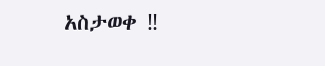አስታወቀ ‼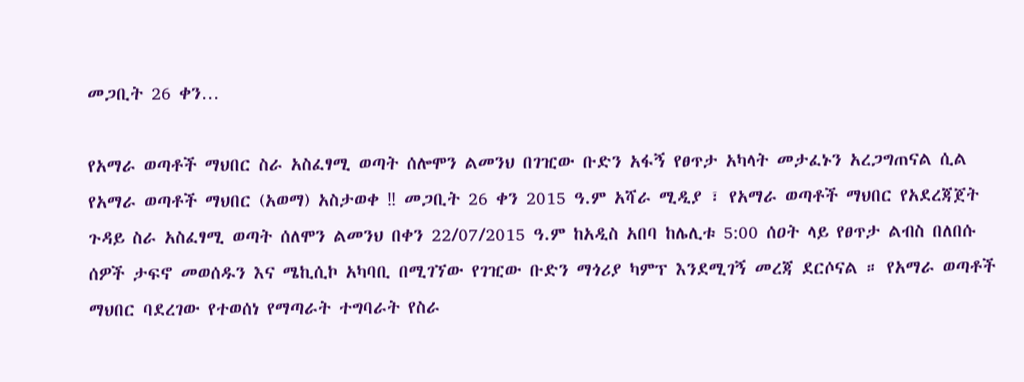መጋቢት 26 ቀን…

የአማራ ወጣቶች ማህበር ስራ አስፈፃሚ ወጣት ሰሎሞን ልመንህ በገዢው ቡድን አፋኝ የፀጥታ አካላት መታፈኑን አረጋግጠናል ሲል የአማራ ወጣቶች ማህበር (አወማ) አስታወቀ ‼ መጋቢት 26 ቀን 2015 ዓ.ም አሻራ ሚዲያ ፣ የአማራ ወጣቶች ማህበር የአደረጃጀት ጉዳይ ስራ አስፈፃሚ ወጣት ሰለሞን ልመንህ በቀን 22/07/2015 ዓ.ም ከአዲስ አበባ ከሌሊቱ 5:00 ሰዐት ላይ የፀጥታ ልብስ በለበሱ ሰዎች ታፍኖ መወሰዱን እና ሜኪሲኮ አካባቢ በሚገኘው የገዢው ቡድን ማጎሪያ ካምፕ እንደሚገኝ መረጃ ደርሶናል ። የአማራ ወጣቶች ማህበር ባደረገው የተወሰነ የማጣራት ተግባራት የስራ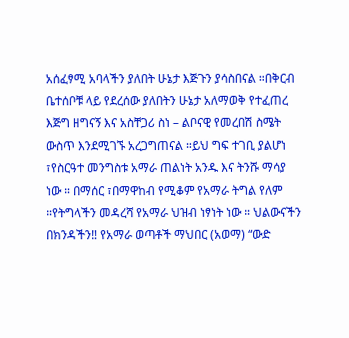አሰፈፃሚ አባላችን ያለበት ሁኔታ እጅጉን ያሳስበናል ።በቅርብ ቤተሰቦቹ ላይ የደረሰው ያለበትን ሁኔታ አለማወቅ የተፈጠረ እጅግ ዘግናኝ እና አስቸጋሪ ስነ – ልቦናዊ የመረበሽ ስሜት ውስጥ እንደሚገኙ አረጋግጠናል ።ይህ ግፍ ተገቢ ያልሆነ ፣የስርዓተ መንግስቱ አማራ ጠልነት አንዱ እና ትንሹ ማሳያ ነው ። በማሰር ፣በማዋከብ የሚቆም የአማራ ትግል የለም ።የትግላችን መዳረሻ የአማራ ህዝብ ነፃነት ነው ። ህልውናችን በክንዳችን‼ የአማራ ወጣቶች ማህበር (አወማ) “ውድ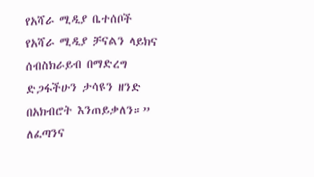የአሻራ ሚዲያ ቤተሰቦች የአሻራ ሚዲያ ቻናልን ላይክና ሰብስክራይብ በማድረግ ድጋፋችሁን ታሳዩን ዘንድ በአክብሮት እንጠይቃለን።” ለፈጣንና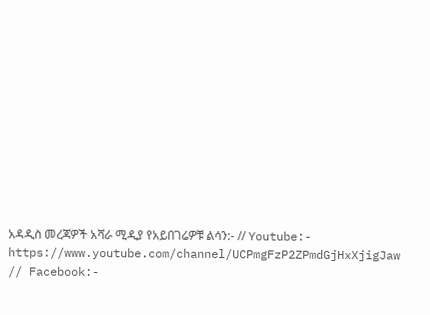አዳዲስ መረጃዎች አሻራ ሚዲያ የአይበገሬዎቹ ልሳን:- // Youtube:- https://www.youtube.com/channel/UCPmgFzP2ZPmdGjHxXjigJaw // Facebook:-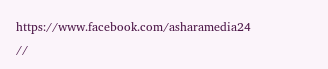https://www.facebook.com/asharamedia24 //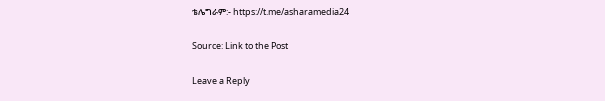ቴሌግራም:- https://t.me/asharamedia24

Source: Link to the Post

Leave a Reply